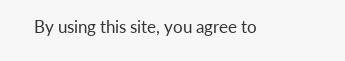By using this site, you agree to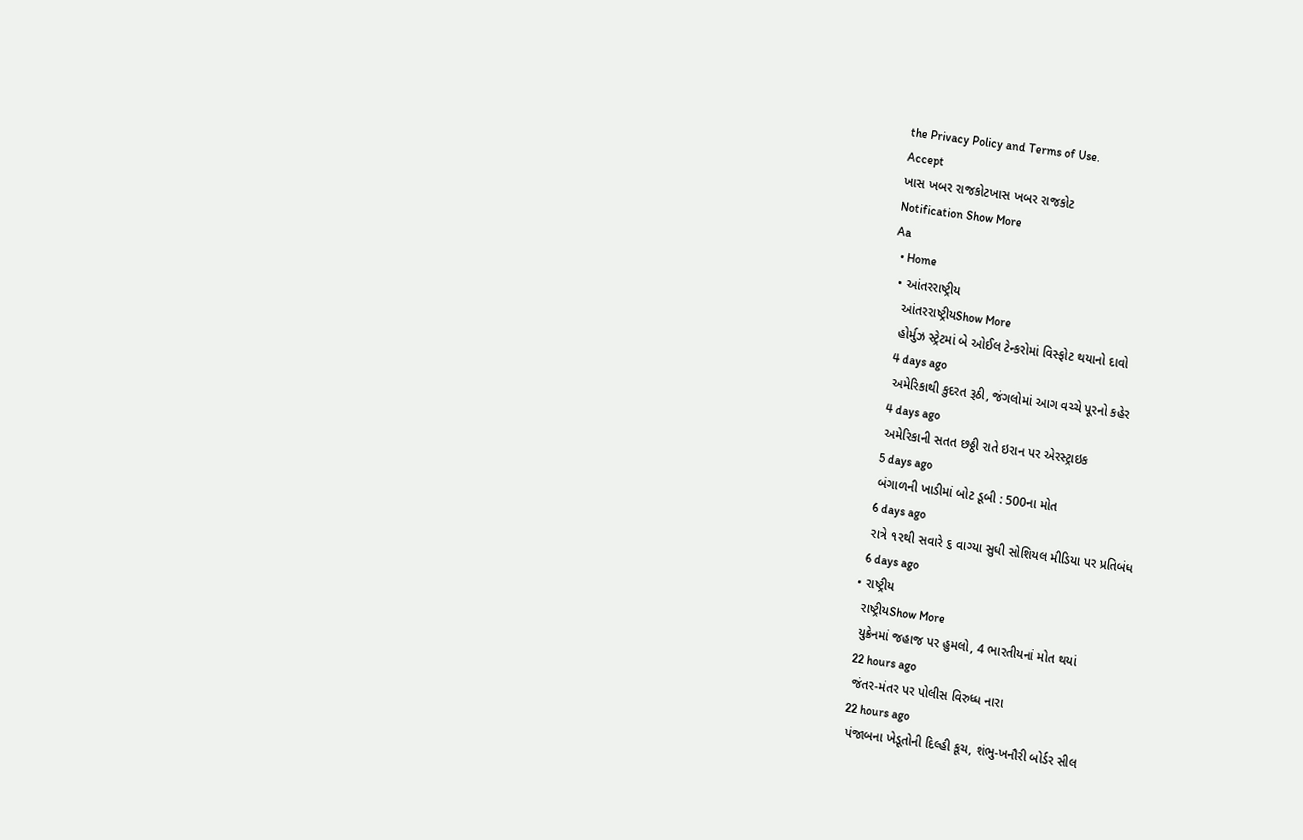the Privacy Policy and Terms of Use.
Accept
ખાસ ખબર રાજકોટખાસ ખબર રાજકોટ
Notification Show More
Aa
  • Home
  • આંતરરાષ્ટ્રીય
    આંતરરાષ્ટ્રીયShow More
    હોર્મુઝ સ્ટ્રેટમાં બે ઓઈલ ટેન્કરોમાં વિસ્ફોટ થયાનો દાવો
    4 days ago
    અમેરિકાથી કુદરત રૂઠી, જંગલોમાં આગ વચ્ચે પૂરનો કહેર
    4 days ago
    અમેરિકાની સતત છઠ્ઠી રાતે ઇરાન પર એરસ્ટ્રાઇક
    5 days ago
    બંગાળની ખાડીમાં બોટ ડૂબી : 500ના મોત
    6 days ago
    રાત્રે ૧૨થી સવારે ૬ વાગ્યા સુધી સોશિયલ મીડિયા પર પ્રતિબંધ
    6 days ago
  • રાષ્ટ્રીય
    રાષ્ટ્રીયShow More
    યુક્રેનમાં જહાજ પર હુમલો, 4 ભારતીયનાં મોત થયાં
    22 hours ago
    જંતર-મંતર પર પોલીસ વિરુધ્ધ નારા
    22 hours ago
    પંજાબના ખેડૂતોની દિલ્હી કૂચ, શંભુ-ખનૌરી બોર્ડર સીલ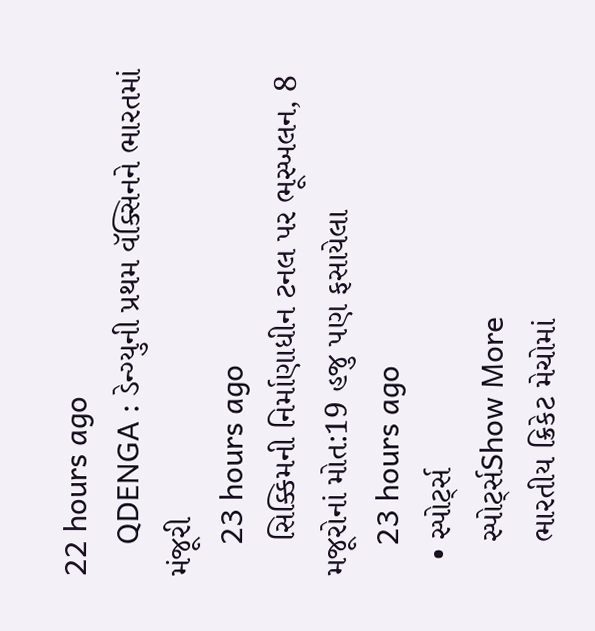22 hours ago
    QDENGA : ડેન્ગ્યુની પ્રથમ વૅક્સિનને ભારતમાં મંજૂરી
    23 hours ago
    સિક્કિમની નિર્માણાધીન ટનલ પર ભૂસ્ખલન, 8 મજૂરોનાં મોત:19 હજુ પણ ફસાયેલા
    23 hours ago
  • સ્પોર્ટ્સ
    સ્પોર્ટ્સShow More
    ભારતીય ક્રિકેટ મેચોમાં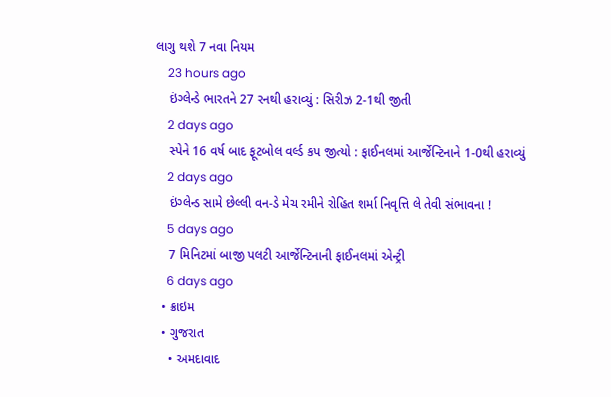લાગુ થશે 7 નવા નિયમ
    23 hours ago
    ઇંગ્લેન્ડે ભારતને 27 રનથી હરાવ્યું : સિરીઝ 2-1થી જીતી
    2 days ago
    સ્પેને 16 વર્ષ બાદ ફૂટબોલ વર્લ્ડ કપ જીત્યો : ફાઈનલમાં આર્જેન્ટિનાને 1-0થી હરાવ્યું
    2 days ago
    ઇંગ્લેન્ડ સામે છેલ્લી વન-ડે મેચ રમીને રોહિત શર્મા નિવૃત્તિ લે તેવી સંભાવના !
    5 days ago
    7 મિનિટમાં બાજી પલટી આર્જેન્ટિનાની ફાઈનલમાં એન્ટ્રી
    6 days ago
  • ક્રાઇમ
  • ગુજરાત
    • અમદાવાદ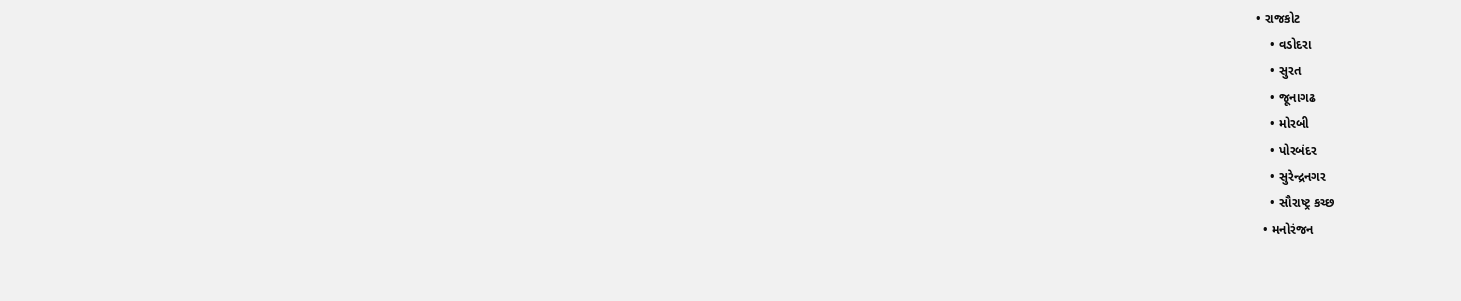• રાજકોટ
    • વડોદરા
    • સુરત
    • જૂનાગઢ
    • મોરબી
    • પોરબંદર
    • સુરેન્દ્રનગર
    • સૌરાષ્ટ્ર કચ્છ
  • મનોરંજન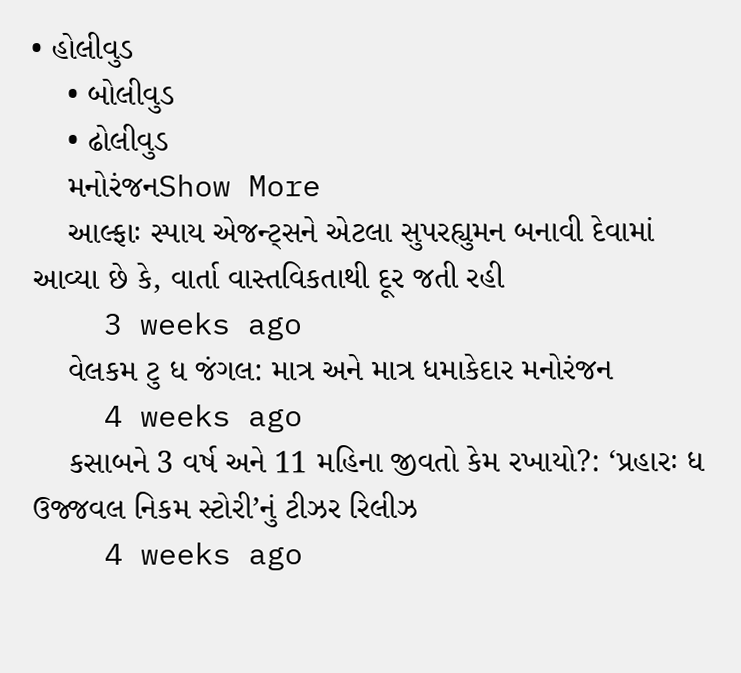• હોલીવુડ
    • બોલીવુડ
    • ઢોલીવુડ
    મનોરંજનShow More
    આલ્ફાઃ સ્પાય એજન્ટ્સને એટલા સુપરહ્યુમન બનાવી દેવામાં આવ્યા છે કે, વાર્તા વાસ્તવિકતાથી દૂર જતી રહી
    3 weeks ago
    વેલકમ ટુ ધ જંગલ: માત્ર અને માત્ર ધમાકેદાર મનોરંજન
    4 weeks ago
    કસાબને 3 વર્ષ અને 11 મહિના જીવતો કેમ રખાયો?: ‘પ્રહારઃ ધ ઉજ્જવલ નિકમ સ્ટોરી’નું ટીઝર રિલીઝ
    4 weeks ago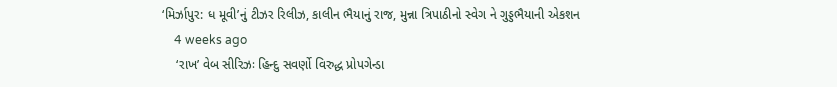‘મિર્ઝાપુર: ધ મૂવી’નું ટીઝર રિલીઝ, કાલીન ભૈયાનું રાજ, મુન્ના ત્રિપાઠીનો સ્વેગ ને ગુડ્ડભૈયાની એકશન
    4 weeks ago
    ‘રાખ’ વેબ સીરિઝઃ હિન્દુ સવર્ણો વિરુદ્ધ પ્રોપગેન્ડા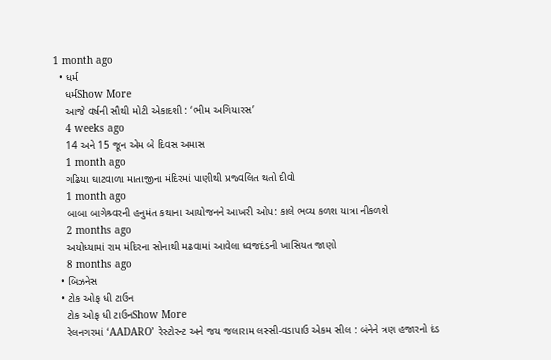1 month ago
  • ધર્મ
    ધર્મShow More
    આજે વર્ષની સૌથી મોટી એકાદશી : ‘ભીમ અગિયારસ’
    4 weeks ago
    14 અને 15 જૂન એમ બે દિવસ અમાસ
    1 month ago
    ગઢિયા ઘાટવાળા માતાજીના મંદિરમાં પાણીથી પ્રજ્વલિત થતો દીવો
    1 month ago
    બાબા બાગેશ્ર્વરની હનુમંત કથાના આયોજનને આખરી ઓપ: કાલે ભવ્ય કળશ યાત્રા નીકળશે
    2 months ago
    અયોધ્યામાં રામ મંદિરના સોનાથી મઢવામાં આવેલા ધ્વજદંડની ખાસિયત જાણો
    8 months ago
  • બિઝનેસ
  • ટોક ઓફ ધી ટાઉન
    ટોક ઓફ ધી ટાઉનShow More
    રેલનગરમાં ‘AADARO’ રેસ્ટોરન્ટ અને જય જલારામ લસ્સી-વડાપાઉ એકમ સીલ : બંનેને ત્રણ હજારનો દંડ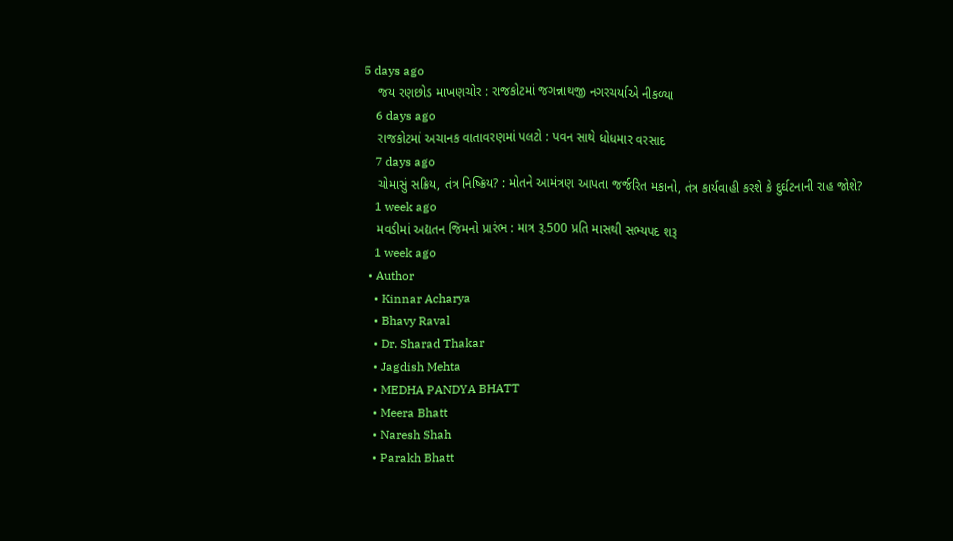5 days ago
    જય રણછોડ માખણચોર : રાજકોટમાં જગન્નાથજી નગરચર્યાએ નીકળ્યા
    6 days ago
    રાજકોટમાં અચાનક વાતાવરણમાં પલટો : પવન સાથે ધોધમાર વરસાદ
    7 days ago
    ચોમાસું સક્રિય, તંત્ર નિષ્ક્રિય? : મોતને આમંત્રણ આપતા જર્જરિત મકાનો, તંત્ર કાર્યવાહી કરશે કે દુર્ઘટનાની રાહ જોશે?
    1 week ago
    મવડીમાં અદ્યતન જિમનો પ્રારંભ : માત્ર રૂ.500 પ્રતિ માસથી સભ્યપદ શરૂ
    1 week ago
  • Author
    • Kinnar Acharya
    • Bhavy Raval
    • Dr. Sharad Thakar
    • Jagdish Mehta
    • MEDHA PANDYA BHATT
    • Meera Bhatt
    • Naresh Shah
    • Parakh Bhatt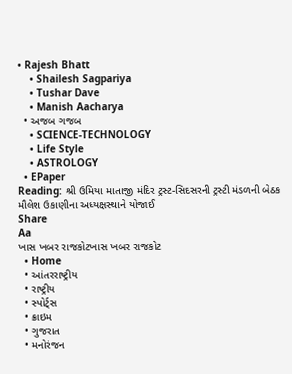• Rajesh Bhatt
    • Shailesh Sagpariya
    • Tushar Dave
    • Manish Aacharya
  • અજબ ગજબ
    • SCIENCE-TECHNOLOGY
    • Life Style
    • ASTROLOGY
  • EPaper
Reading: શ્રી ઉમિયા માતાજી મંદિર ટ્રસ્ટ-સિદસરની ટ્રસ્ટી મંડળની બેઠક મૌલેશ ઉકાણીના અધ્યક્ષસ્થાને યોજાઈ
Share
Aa
ખાસ ખબર રાજકોટખાસ ખબર રાજકોટ
  • Home
  • આંતરરાષ્ટ્રીય
  • રાષ્ટ્રીય
  • સ્પોર્ટ્સ
  • ક્રાઇમ
  • ગુજરાત
  • મનોરંજન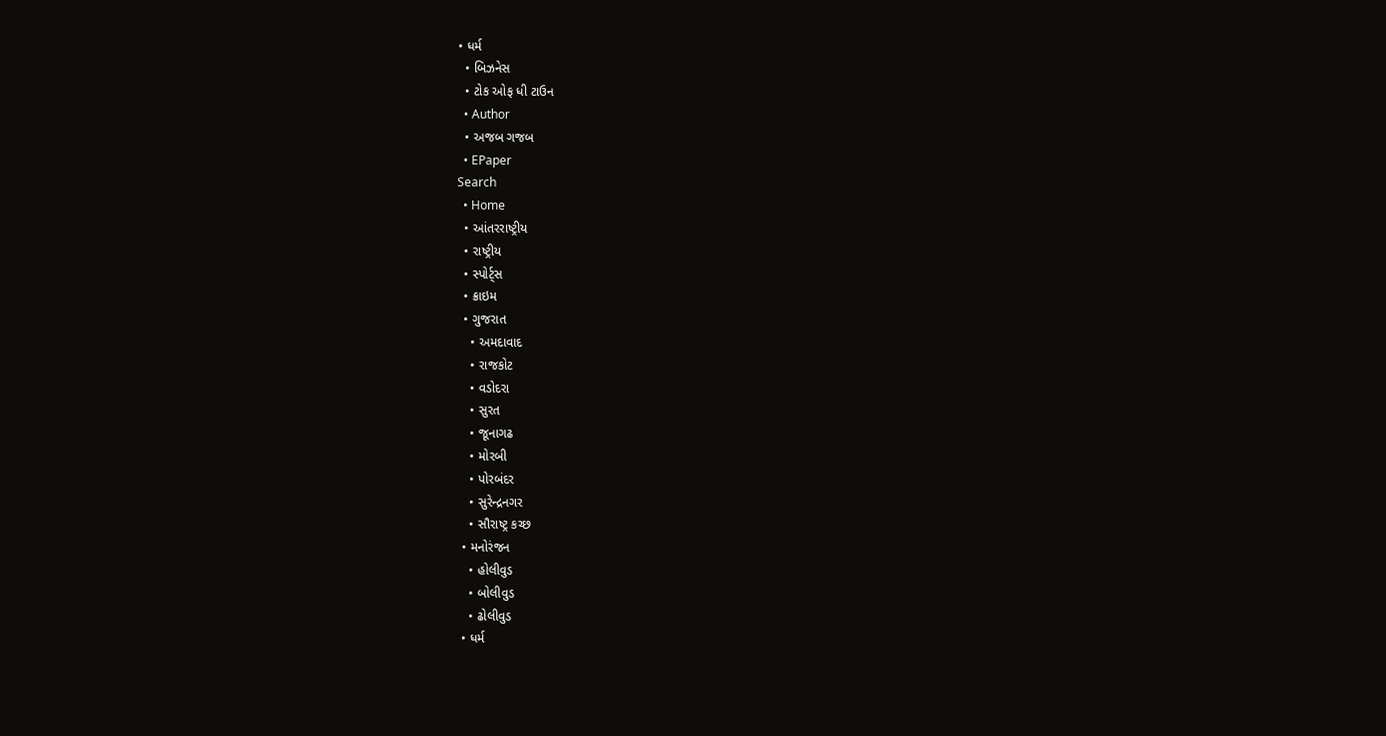• ધર્મ
  • બિઝનેસ
  • ટોક ઓફ ધી ટાઉન
  • Author
  • અજબ ગજબ
  • EPaper
Search
  • Home
  • આંતરરાષ્ટ્રીય
  • રાષ્ટ્રીય
  • સ્પોર્ટ્સ
  • ક્રાઇમ
  • ગુજરાત
    • અમદાવાદ
    • રાજકોટ
    • વડોદરા
    • સુરત
    • જૂનાગઢ
    • મોરબી
    • પોરબંદર
    • સુરેન્દ્રનગર
    • સૌરાષ્ટ્ર કચ્છ
  • મનોરંજન
    • હોલીવુડ
    • બોલીવુડ
    • ઢોલીવુડ
  • ધર્મ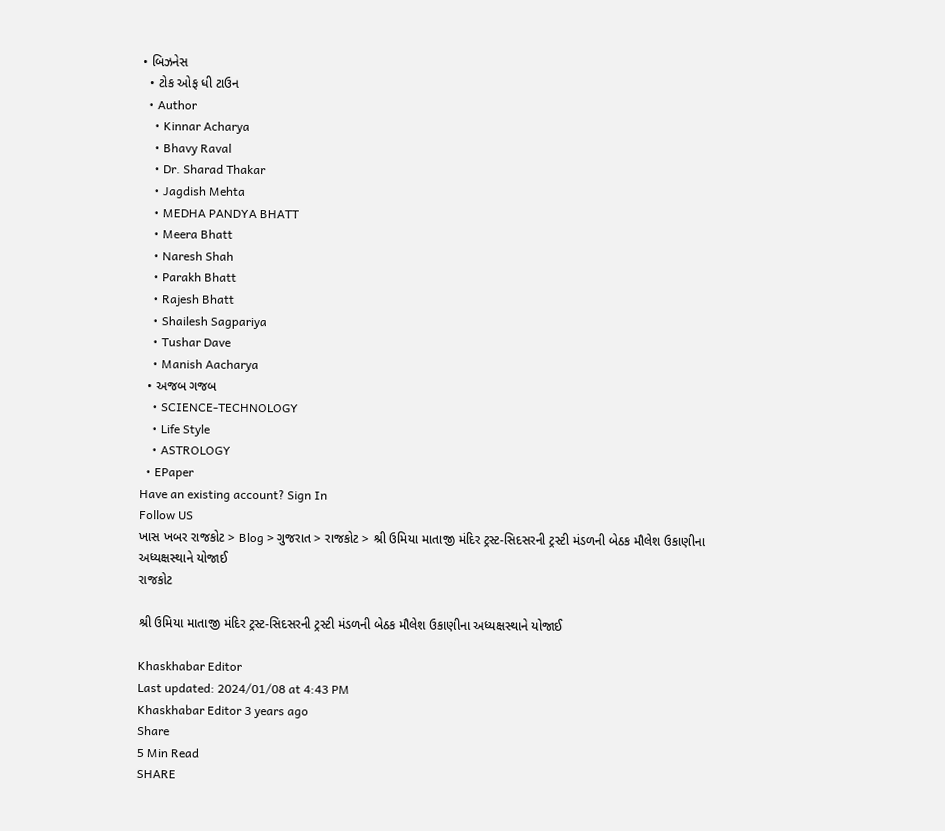• બિઝનેસ
  • ટોક ઓફ ધી ટાઉન
  • Author
    • Kinnar Acharya
    • Bhavy Raval
    • Dr. Sharad Thakar
    • Jagdish Mehta
    • MEDHA PANDYA BHATT
    • Meera Bhatt
    • Naresh Shah
    • Parakh Bhatt
    • Rajesh Bhatt
    • Shailesh Sagpariya
    • Tushar Dave
    • Manish Aacharya
  • અજબ ગજબ
    • SCIENCE-TECHNOLOGY
    • Life Style
    • ASTROLOGY
  • EPaper
Have an existing account? Sign In
Follow US
ખાસ ખબર રાજકોટ > Blog > ગુજરાત > રાજકોટ > શ્રી ઉમિયા માતાજી મંદિર ટ્રસ્ટ-સિદસરની ટ્રસ્ટી મંડળની બેઠક મૌલેશ ઉકાણીના અધ્યક્ષસ્થાને યોજાઈ
રાજકોટ

શ્રી ઉમિયા માતાજી મંદિર ટ્રસ્ટ-સિદસરની ટ્રસ્ટી મંડળની બેઠક મૌલેશ ઉકાણીના અધ્યક્ષસ્થાને યોજાઈ

Khaskhabar Editor
Last updated: 2024/01/08 at 4:43 PM
Khaskhabar Editor 3 years ago
Share
5 Min Read
SHARE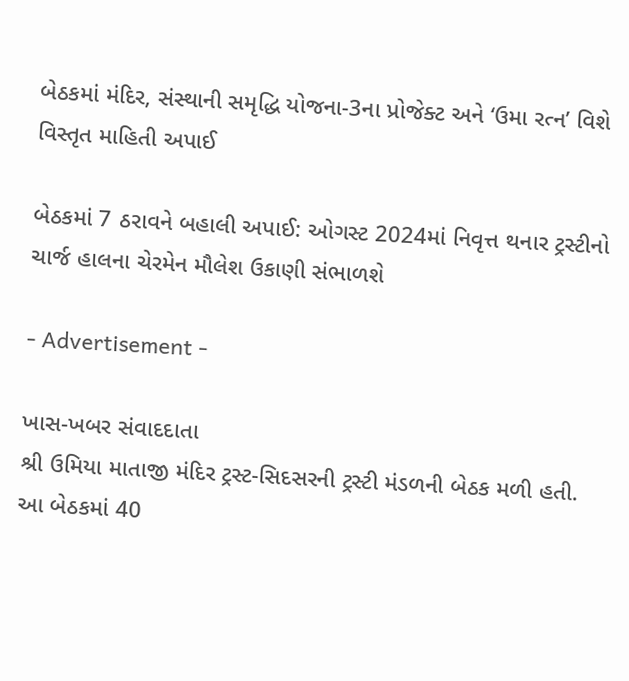બેઠકમાં મંદિર, સંસ્થાની સમૃદ્ધિ યોજના-3ના પ્રોજેક્ટ અને ‘ઉમા રત્ન’ વિશે વિસ્તૃત માહિતી અપાઈ

બેઠકમાં 7 ઠરાવને બહાલી અપાઈ: ઓગસ્ટ 2024માં નિવૃત્ત થનાર ટ્રસ્ટીનો ચાર્જ હાલના ચેરમેન મૌલેશ ઉકાણી સંભાળશે

- Advertisement -

ખાસ-ખબર સંવાદદાતા
શ્રી ઉમિયા માતાજી મંદિર ટ્રસ્ટ-સિદસરની ટ્રસ્ટી મંડળની બેઠક મળી હતી. આ બેઠકમાં 40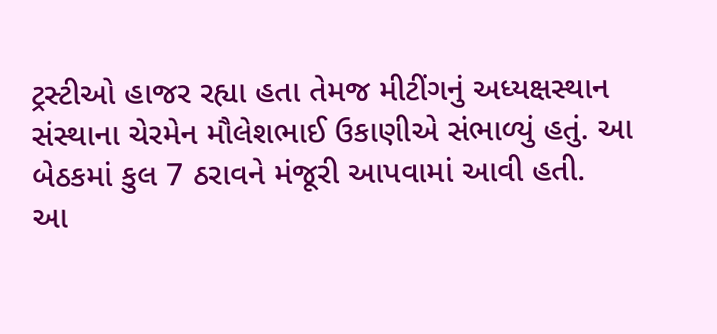ટ્રસ્ટીઓ હાજર રહ્યા હતા તેમજ મીટીંગનું અધ્યક્ષસ્થાન સંસ્થાના ચેરમેન મૌલેશભાઈ ઉકાણીએ સંભાળ્યું હતું. આ બેઠકમાં કુલ 7 ઠરાવને મંજૂરી આપવામાં આવી હતી.
આ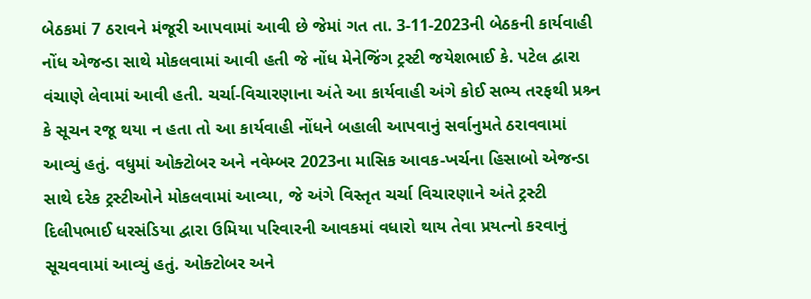બેઠકમાં 7 ઠરાવને મંજૂરી આપવામાં આવી છે જેમાં ગત તા. 3-11-2023ની બેઠકની કાર્યવાહી નોંધ એજન્ડા સાથે મોકલવામાં આવી હતી જે નોંધ મેનેજિંગ ટ્રસ્ટી જયેશભાઈ કે. પટેલ દ્વારા વંચાણે લેવામાં આવી હતી. ચર્ચા-વિચારણાના અંતે આ કાર્યવાહી અંગે કોઈ સભ્ય તરફથી પ્રશ્ર્ન કે સૂચન રજૂ થયા ન હતા તો આ કાર્યવાહી નોંધને બહાલી આપવાનું સર્વાનુમતે ઠરાવવામાં આવ્યું હતું. વધુમાં ઓક્ટોબર અને નવેમ્બર 2023ના માસિક આવક-ખર્ચના હિસાબો એજન્ડા સાથે દરેક ટ્રસ્ટીઓને મોકલવામાં આવ્યા, જે અંગે વિસ્તૃત ચર્ચા વિચારણાને અંતે ટ્રસ્ટી દિલીપભાઈ ધરસંડિયા દ્વારા ઉમિયા પરિવારની આવકમાં વધારો થાય તેવા પ્રયત્નો કરવાનું સૂચવવામાં આવ્યું હતું. ઓક્ટોબર અને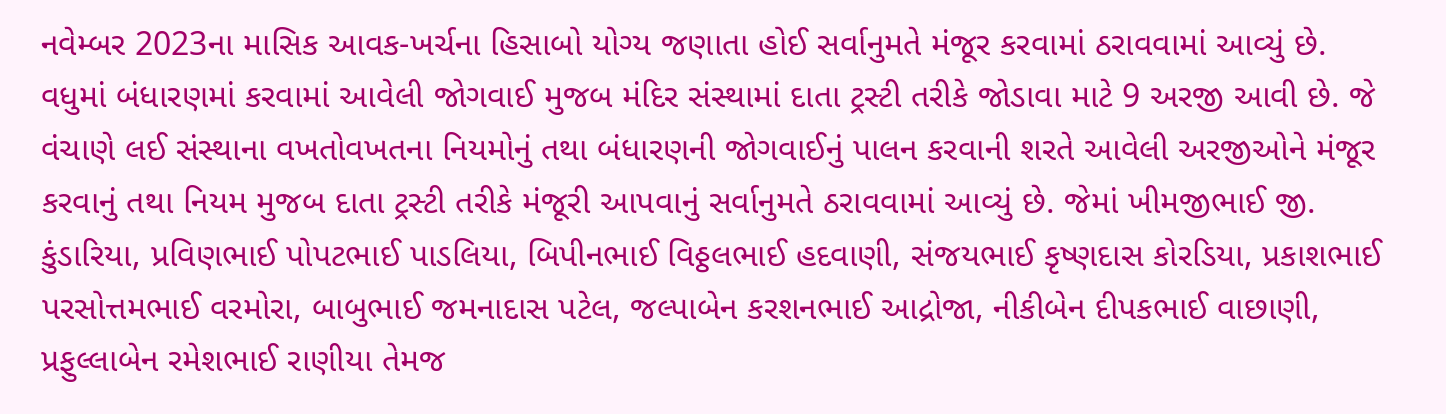નવેમ્બર 2023ના માસિક આવક-ખર્ચના હિસાબો યોગ્ય જણાતા હોઈ સર્વાનુમતે મંજૂર કરવામાં ઠરાવવામાં આવ્યું છે.
વધુમાં બંધારણમાં કરવામાં આવેલી જોગવાઈ મુજબ મંદિર સંસ્થામાં દાતા ટ્રસ્ટી તરીકે જોડાવા માટે 9 અરજી આવી છે. જે વંચાણે લઈ સંસ્થાના વખતોવખતના નિયમોનું તથા બંધારણની જોગવાઈનું પાલન કરવાની શરતે આવેલી અરજીઓને મંજૂર કરવાનું તથા નિયમ મુજબ દાતા ટ્રસ્ટી તરીકે મંજૂરી આપવાનું સર્વાનુમતે ઠરાવવામાં આવ્યું છે. જેમાં ખીમજીભાઈ જી. કુંડારિયા, પ્રવિણભાઈ પોપટભાઈ પાડલિયા, બિપીનભાઈ વિઠ્ઠલભાઈ હદવાણી, સંજયભાઈ કૃષ્ણદાસ કોરડિયા, પ્રકાશભાઈ પરસોત્તમભાઈ વરમોરા, બાબુભાઈ જમનાદાસ પટેલ, જલ્પાબેન કરશનભાઈ આદ્રોજા, નીકીબેન દીપકભાઈ વાછાણી, પ્રફુલ્લાબેન રમેશભાઈ રાણીયા તેમજ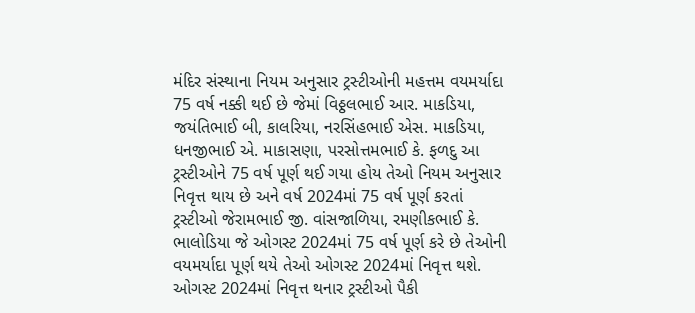મંદિર સંસ્થાના નિયમ અનુસાર ટ્રસ્ટીઓની મહત્તમ વયમર્યાદા 75 વર્ષ નક્કી થઈ છે જેમાં વિઠ્ઠલભાઈ આર. માકડિયા, જયંતિભાઈ બી, કાલરિયા, નરસિંહભાઈ એસ. માકડિયા, ધનજીભાઈ એ. માકાસણા, પરસોત્તમભાઈ કે. ફળદુ આ ટ્રસ્ટીઓને 75 વર્ષ પૂર્ણ થઈ ગયા હોય તેઓ નિયમ અનુસાર નિવૃત્ત થાય છે અને વર્ષ 2024માં 75 વર્ષ પૂર્ણ કરતાં ટ્રસ્ટીઓ જેરામભાઈ જી. વાંસજાળિયા, રમણીકભાઈ કે. ભાલોડિયા જે ઓગસ્ટ 2024માં 75 વર્ષ પૂર્ણ કરે છે તેઓની વયમર્યાદા પૂર્ણ થયે તેઓ ઓગસ્ટ 2024માં નિવૃત્ત થશે. ઓગસ્ટ 2024માં નિવૃત્ત થનાર ટ્રસ્ટીઓ પૈકી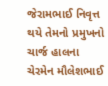જેરામભાઈ નિવૃત્ત થયે તેમનો પ્રમુખનો ચાર્જ હાલના ચેરમેન મૌલેશભાઈ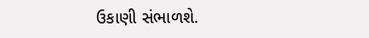ઉકાણી સંભાળશે.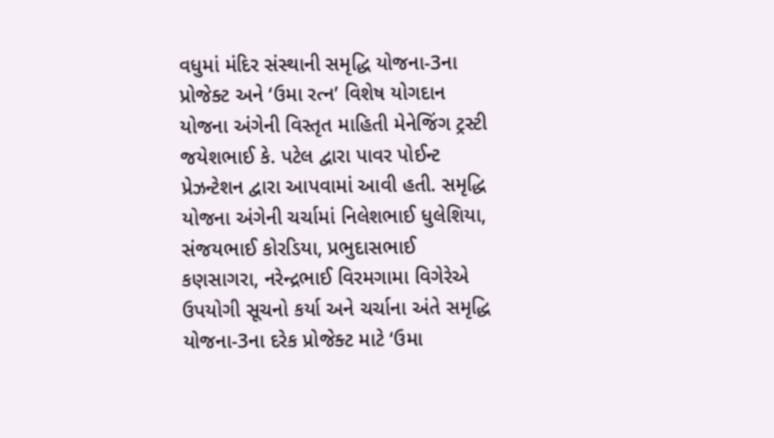વધુમાં મંદિર સંસ્થાની સમૃદ્ધિ યોજના-3ના પ્રોજેક્ટ અને ‘ઉમા રત્ન’ વિશેષ યોગદાન યોજના અંગેની વિસ્તૃત માહિતી મેનેજિંગ ટ્રસ્ટી જયેશભાઈ કે. પટેલ દ્વારા પાવર પોઈન્ટ પ્રેઝન્ટેશન દ્વારા આપવામાં આવી હતી. સમૃદ્ધિ યોજના અંગેની ચર્ચામાં નિલેશભાઈ ધુલેશિયા, સંજયભાઈ કોરડિયા, પ્રભુદાસભાઈ કણસાગરા, નરેન્દ્રભાઈ વિરમગામા વિગેરેએ ઉપયોગી સૂચનો કર્યા અને ચર્ચાના અંતે સમૃદ્ધિ યોજના-3ના દરેક પ્રોજેક્ટ માટે ‘ઉમા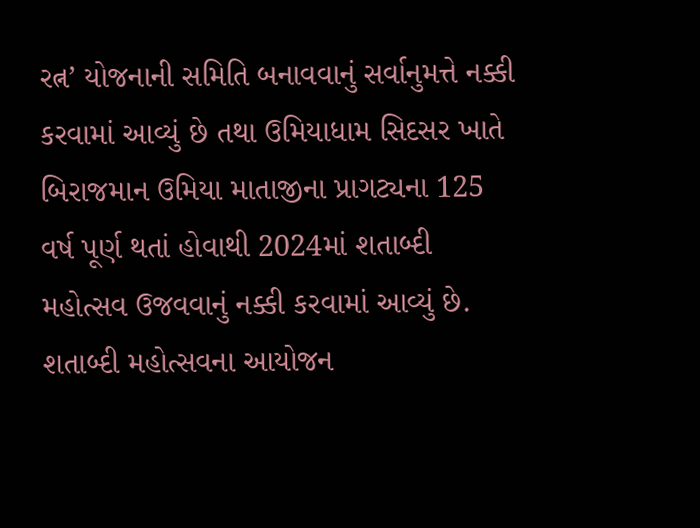રત્ન’ યોજનાની સમિતિ બનાવવાનું સર્વાનુમત્તે નક્કી કરવામાં આવ્યું છે તથા ઉમિયાધામ સિદસર ખાતે બિરાજમાન ઉમિયા માતાજીના પ્રાગટ્યના 125 વર્ષ પૂર્ણ થતાં હોવાથી 2024માં શતાબ્દી મહોત્સવ ઉજવવાનું નક્કી કરવામાં આવ્યું છે.
શતાબ્દી મહોત્સવના આયોજન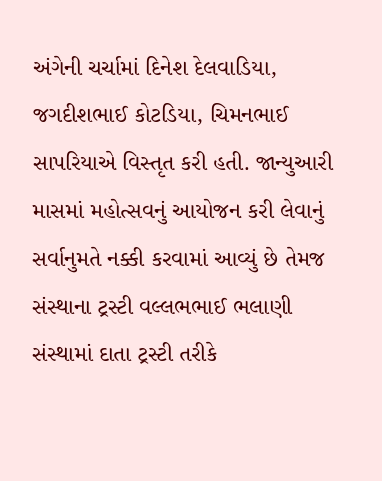અંગેની ચર્ચામાં દિનેશ દેલવાડિયા, જગદીશભાઈ કોટડિયા, ચિમનભાઈ સાપરિયાએ વિસ્તૃત કરી હતી. જાન્યુઆરી માસમાં મહોત્સવનું આયોજન કરી લેવાનું સર્વાનુમતે નક્કી કરવામાં આવ્યું છે તેમજ સંસ્થાના ટ્રસ્ટી વલ્લભભાઈ ભલાણી સંસ્થામાં દાતા ટ્રસ્ટી તરીકે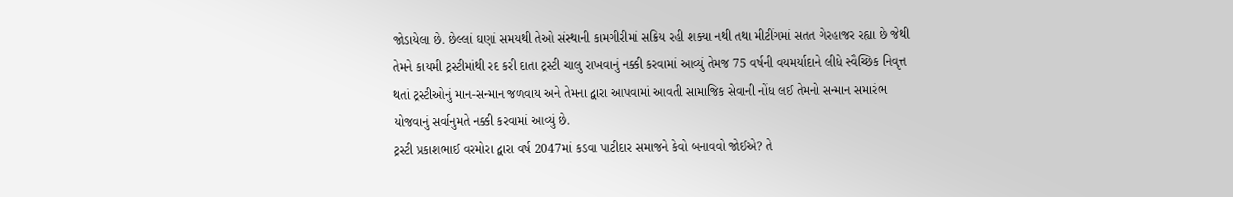જોડાયેલા છે. છેલ્લાં ઘણાં સમયથી તેઓ સંસ્થાની કામગીરીમાં સક્રિય રહી શક્યા નથી તથા મીટીંગમાં સતત ગેરહાજર રહ્યા છે જેથી તેમને કાયમી ટ્રસ્ટીમાંથી રદ કરી દાતા ટ્રસ્ટી ચાલુ રાખવાનું નક્કી કરવામાં આવ્યું તેમજ 75 વર્ષની વયમર્યાદાને લીધે સ્વૈચ્છિક નિવૃત્ત થતાં ટ્રસ્ટીઓનું માન-સન્માન જળવાય અને તેમના દ્વારા આપવામાં આવતી સામાજિક સેવાની નોંધ લઈ તેમનો સન્માન સમારંભ યોજવાનું સર્વાનુમતે નક્કી કરવામાં આવ્યું છે.
ટ્રસ્ટી પ્રકાશભાઈ વરમોરા દ્વારા વર્ષ 2047માં કડવા પાટીદાર સમાજને કેવો બનાવવો જોઈએ? તે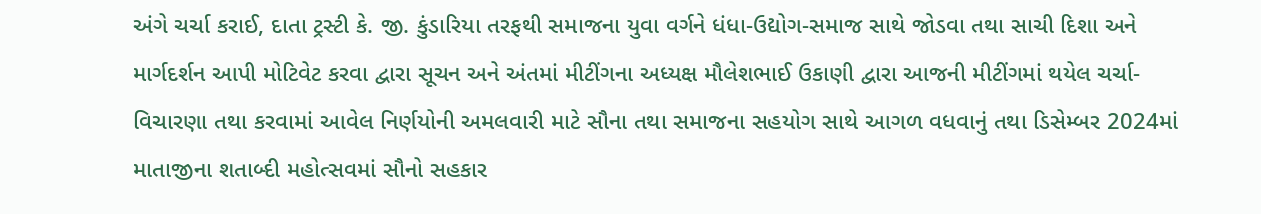અંગે ચર્ચા કરાઈ, દાતા ટ્રસ્ટી કે. જી. કુંડારિયા તરફથી સમાજના યુવા વર્ગને ધંધા-ઉદ્યોગ-સમાજ સાથે જોડવા તથા સાચી દિશા અને માર્ગદર્શન આપી મોટિવેટ કરવા દ્વારા સૂચન અને અંતમાં મીટીંગના અધ્યક્ષ મૌલેશભાઈ ઉકાણી દ્વારા આજની મીટીંગમાં થયેલ ચર્ચા-વિચારણા તથા કરવામાં આવેલ નિર્ણયોની અમલવારી માટે સૌના તથા સમાજના સહયોગ સાથે આગળ વધવાનું તથા ડિસેમ્બર 2024માં માતાજીના શતાબ્દી મહોત્સવમાં સૌનો સહકાર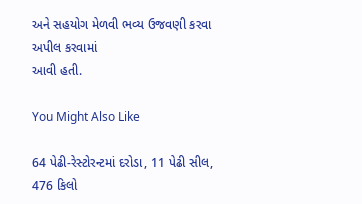અને સહયોગ મેળવી ભવ્ય ઉજવણી કરવા અપીલ કરવામાં
આવી હતી.

You Might Also Like

64 પેઢી-રેસ્ટોરન્ટમાં દરોડા, 11 પેઢી સીલ, 476 કિલો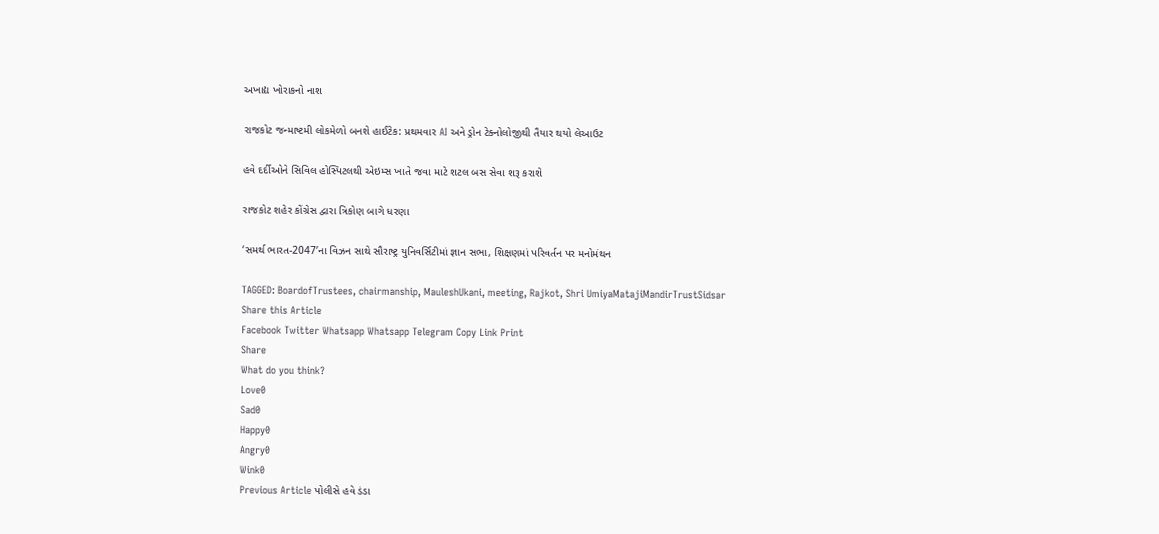અખાદ્ય ખોરાકનો નાશ

રાજકોટ જન્માષ્ટમી લોકમેળો બનશે હાઈટેક: પ્રથમવાર AI અને ડ્રોન ટેક્નોલોજીથી તૈયાર થયો લેઆઉટ

હવે દર્દીઓને સિવિલ હોસ્પિટલથી એઇમ્સ ખાતે જવા માટે શટલ બસ સેવા શરૂ કરાશે

રાજકોટ શહેર કોંગ્રેસ દ્વારા ત્રિકોણ બાગે ધરણા

‘સમર્થ ભારત-2047’ના વિઝન સાથે સૌરાષ્ટ્ર યુનિવર્સિટીમાં જ્ઞાન સભા, શિક્ષણમાં પરિવર્તન પર મનોમંથન

TAGGED: BoardofTrustees, chairmanship, MauleshUkani, meeting, Rajkot, Shri UmiyaMatajiMandirTrustSidsar
Share this Article
Facebook Twitter Whatsapp Whatsapp Telegram Copy Link Print
Share
What do you think?
Love0
Sad0
Happy0
Angry0
Wink0
Previous Article પોલીસે હવે ડંડા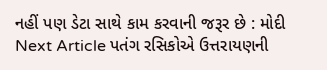નહીં પણ ડેટા સાથે કામ કરવાની જરૂર છે : મોદી
Next Article પતંગ રસિકોએ ઉત્તરાયણની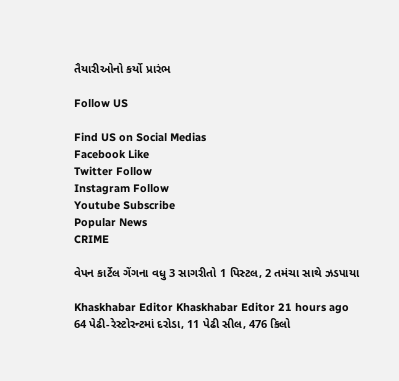તૈયારીઓનો કર્યો પ્રારંભ

Follow US

Find US on Social Medias
Facebook Like
Twitter Follow
Instagram Follow
Youtube Subscribe
Popular News
CRIME

વેપન કાર્ટેલ ગેંગના વધુ 3 સાગરીતો 1 પિસ્ટલ, 2 તમંચા સાથે ઝડપાયા

Khaskhabar Editor Khaskhabar Editor 21 hours ago
64 પેઢી-રેસ્ટોરન્ટમાં દરોડા, 11 પેઢી સીલ, 476 કિલો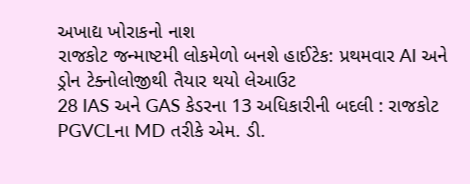અખાદ્ય ખોરાકનો નાશ
રાજકોટ જન્માષ્ટમી લોકમેળો બનશે હાઈટેક: પ્રથમવાર AI અને ડ્રોન ટેક્નોલોજીથી તૈયાર થયો લેઆઉટ
28 IAS અને GAS કેડરના 13 અધિકારીની બદલી : રાજકોટ PGVCLના MD તરીકે એમ. ડી.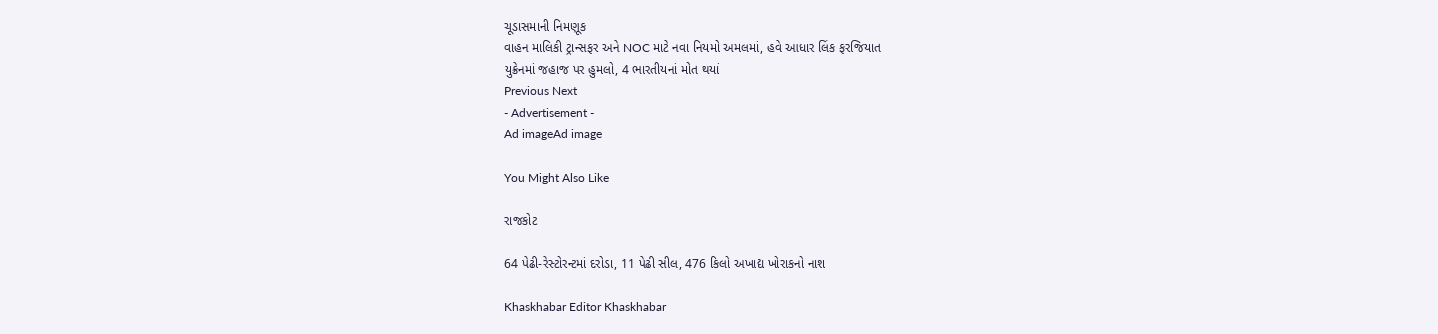ચૂડાસમાની નિમણૂક
વાહન માલિકી ટ્રાન્સફર અને NOC માટે નવા નિયમો અમલમાં, હવે આધાર લિંક ફરજિયાત
યુક્રેનમાં જહાજ પર હુમલો, 4 ભારતીયનાં મોત થયાં
Previous Next
- Advertisement -
Ad imageAd image

You Might Also Like

રાજકોટ

64 પેઢી-રેસ્ટોરન્ટમાં દરોડા, 11 પેઢી સીલ, 476 કિલો અખાદ્ય ખોરાકનો નાશ

Khaskhabar Editor Khaskhabar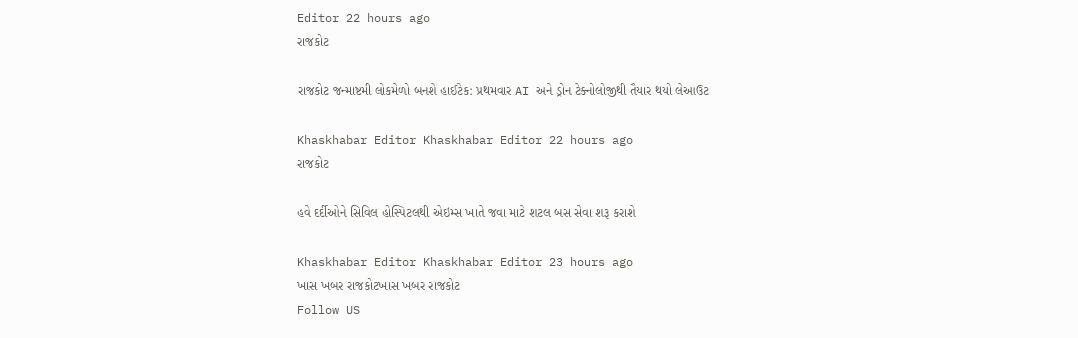Editor 22 hours ago
રાજકોટ

રાજકોટ જન્માષ્ટમી લોકમેળો બનશે હાઈટેક: પ્રથમવાર AI અને ડ્રોન ટેક્નોલોજીથી તૈયાર થયો લેઆઉટ

Khaskhabar Editor Khaskhabar Editor 22 hours ago
રાજકોટ

હવે દર્દીઓને સિવિલ હોસ્પિટલથી એઇમ્સ ખાતે જવા માટે શટલ બસ સેવા શરૂ કરાશે

Khaskhabar Editor Khaskhabar Editor 23 hours ago
ખાસ ખબર રાજકોટખાસ ખબર રાજકોટ
Follow US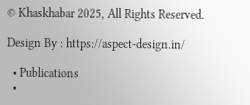© Khaskhabar 2025, All Rights Reserved.

Design By : https://aspect-design.in/

  • Publications
  •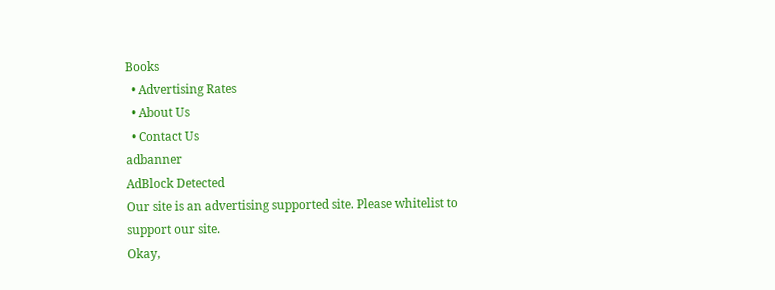Books
  • Advertising Rates
  • About Us
  • Contact Us
adbanner
AdBlock Detected
Our site is an advertising supported site. Please whitelist to support our site.
Okay,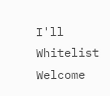I'll Whitelist
Welcome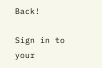Back!

Sign in to your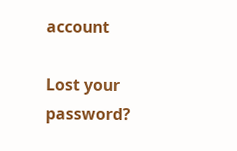account

Lost your password?